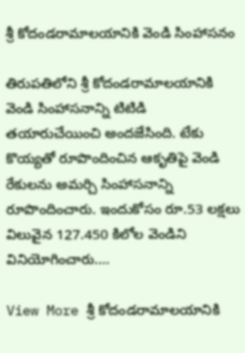శ్రీ కోదండరామాలయానికి వెండి సింహాసనం

తిరుపతిలోని శ్రీ కోదండరామాలయానికి వెండి సింహాసనాన్ని టిటిడి తయారుచేయించి అందజేసింది. టేకు కొయ్యతో రూపొందించిన ఆకృతిపై వెండి రేకులను అమర్చి సింహాసనాన్ని రూపొందించారు. ఇందుకోసం రూ.53 లక్షలు విలువైన 127.450 కిలోల వెండిని వినియోగించారు.…

View More శ్రీ కోదండరామాలయానికి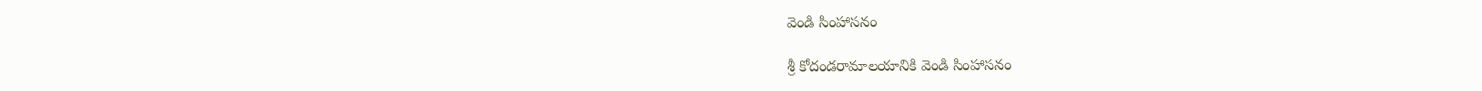వెండి సింహాసనం

శ్రీ కోదండరామాలయానికి వెండి సింహాసనం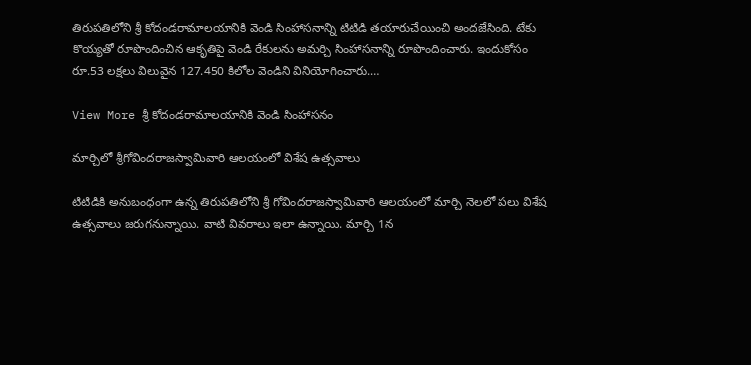తిరుపతిలోని శ్రీ కోదండరామాలయానికి వెండి సింహాసనాన్ని టిటిడి తయారుచేయించి అందజేసింది. టేకు కొయ్యతో రూపొందించిన ఆకృతిపై వెండి రేకులను అమర్చి సింహాసనాన్ని రూపొందించారు. ఇందుకోసం రూ.53 లక్షలు విలువైన 127.450 కిలోల వెండిని వినియోగించారు.…

View More శ్రీ కోదండరామాలయానికి వెండి సింహాసనం

మార్చిలో శ్రీగోవిందరాజస్వామివారి ఆలయంలో విశేష ఉత్సవాలు

టిటిడికి అనుబంధంగా ఉన్న తిరుపతిలోని శ్రీ గోవిందరాజస్వామివారి ఆలయంలో మార్చి నెలలో పలు విశేష ఉత్సవాలు జరుగనున్నాయి. వాటి వివరాలు ఇలా ఉన్నాయి. మార్చి 1న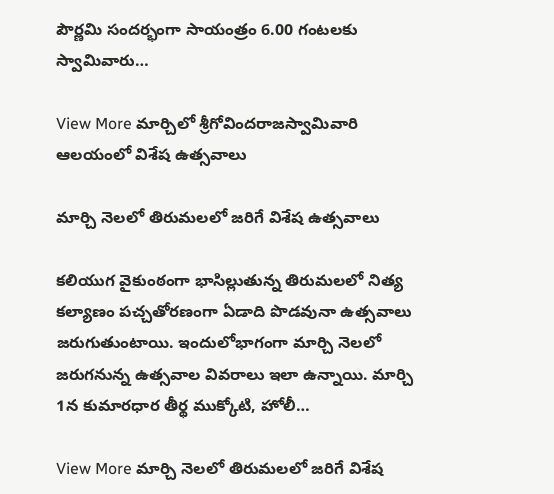పౌర్ణమి సందర్భంగా సాయంత్రం 6.00 గంటలకు స్వామివారు…

View More మార్చిలో శ్రీగోవిందరాజస్వామివారి ఆలయంలో విశేష ఉత్సవాలు

మార్చి నెలలో తిరుమలలో జరిగే విశేష ఉత్సవాలు

కలియుగ వైకుంఠంగా భాసిల్లుతున్న తిరుమలలో నిత్య కల్యాణం పచ్చతోరణంగా ఏడాది పొడవునా ఉత్సవాలు జరుగుతుంటాయి. ఇందులోభాగంగా మార్చి నెలలో జరుగనున్న ఉత్సవాల వివరాలు ఇలా ఉన్నాయి. మార్చి 1న కుమారధార తీర్థ ముక్కోటి, హోలీ…

View More మార్చి నెలలో తిరుమలలో జరిగే విశేష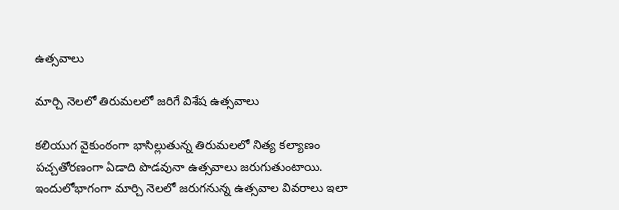ఉత్సవాలు

మార్చి నెలలో తిరుమలలో జరిగే విశేష ఉత్సవాలు

కలియుగ వైకుంఠంగా భాసిల్లుతున్న తిరుమలలో నిత్య కల్యాణం పచ్చతోరణంగా ఏడాది పొడవునా ఉత్సవాలు జరుగుతుంటాయి. ఇందులోభాగంగా మార్చి నెలలో జరుగనున్న ఉత్సవాల వివరాలు ఇలా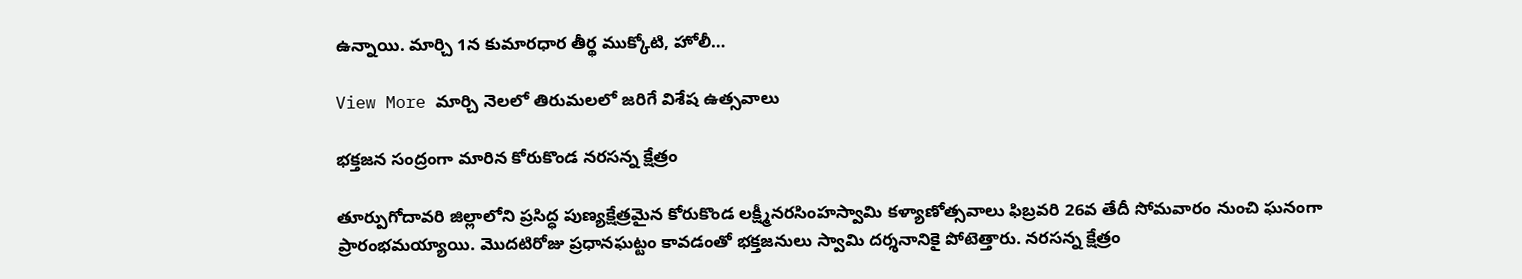ఉన్నాయి. మార్చి 1న కుమారధార తీర్థ ముక్కోటి, హోలీ…

View More మార్చి నెలలో తిరుమలలో జరిగే విశేష ఉత్సవాలు

భక్తజన సంద్రంగా మారిన కోరుకొండ నరసన్న క్షేత్రం

తూర్పుగోదావరి జిల్లాలోని ప్రసిద్ధ పుణ్యక్షేత్రమైన కోరుకొండ లక్ష్మీనరసింహస్వామి కళ్యాణోత్సవాలు ఫిబ్రవరి 26వ తేదీ సోమవారం నుంచి ఘనంగా ప్రారంభమయ్యాయి. మొదటిరోజు ప్రధానఘట్టం కావడంతో భక్తజనులు స్వామి దర్శనానికై పోటెత్తారు. నరసన్న క్షేత్రం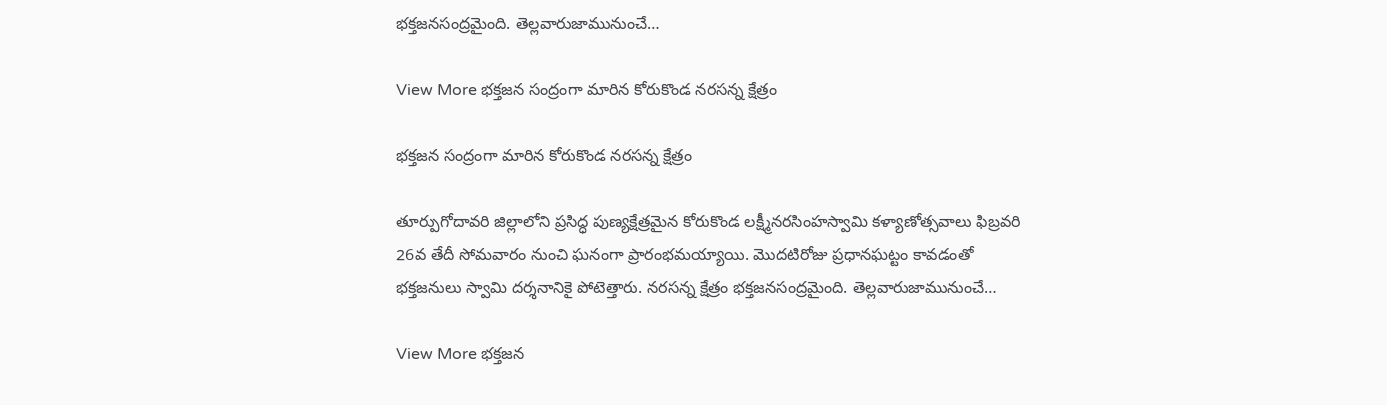భక్తజనసంద్రమైంది. తెల్లవారుజామునుంచే…

View More భక్తజన సంద్రంగా మారిన కోరుకొండ నరసన్న క్షేత్రం

భక్తజన సంద్రంగా మారిన కోరుకొండ నరసన్న క్షేత్రం

తూర్పుగోదావరి జిల్లాలోని ప్రసిద్ధ పుణ్యక్షేత్రమైన కోరుకొండ లక్ష్మీనరసింహస్వామి కళ్యాణోత్సవాలు ఫిబ్రవరి 26వ తేదీ సోమవారం నుంచి ఘనంగా ప్రారంభమయ్యాయి. మొదటిరోజు ప్రధానఘట్టం కావడంతో భక్తజనులు స్వామి దర్శనానికై పోటెత్తారు. నరసన్న క్షేత్రం భక్తజనసంద్రమైంది. తెల్లవారుజామునుంచే…

View More భక్తజన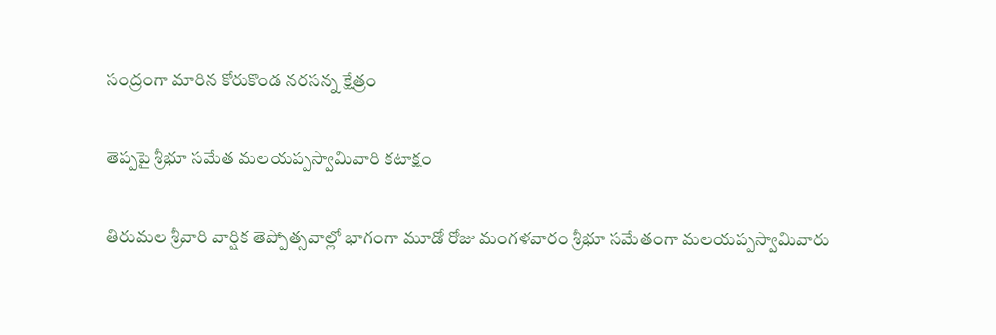సంద్రంగా మారిన కోరుకొండ నరసన్న క్షేత్రం

తెప్పపై శ్రీభూ సమేత మలయప్పస్వామివారి కటాక్షం

తిరుమల శ్రీవారి వార్షిక తెప్పోత్సవాల్లో భాగంగా మూడో రోజు మంగళవారం శ్రీభూ సమేతంగా మలయప్పస్వామివారు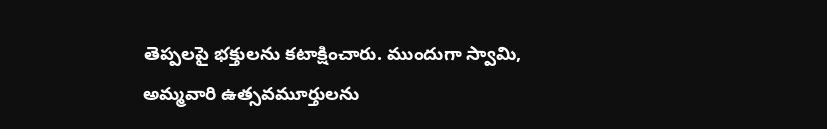తెప్పలపై భక్తులను కటాక్షించారు. ముందుగా స్వామి, అమ్మవారి ఉత్సవమూర్తులను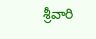శ్రీవారి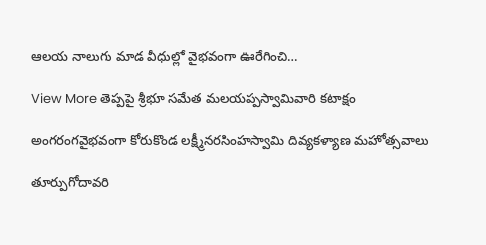ఆలయ నాలుగు మాడ వీధుల్లో వైభవంగా ఊరేగించి…

View More తెప్పపై శ్రీభూ సమేత మలయప్పస్వామివారి కటాక్షం

అంగరంగవైభవంగా కోరుకొండ లక్ష్మీనరసింహస్వామి దివ్యకళ్యాణ మహోత్సవాలు

తూర్పుగోదావరి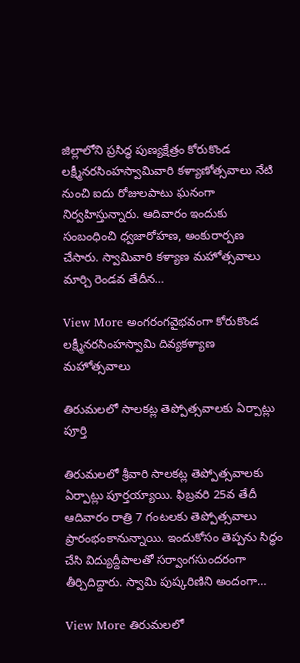జిల్లాలోని ప్రసిద్ధ పుణ్యక్షేత్రం కోరుకొండ  లక్ష్మీనరసింహస్వామివారి కళ్యాణోత్సవాలు నేటి నుంచి ఐదు రోజులపాటు ఘనంగా నిర్వహిస్తున్నారు. ఆదివారం ఇందుకు సంబంధించి ధ్వజారోహణ, అంకురార్పణ చేసారు. స్వామివారి కళ్యాణ మహోత్సవాలు మార్చి రెండవ తేదీన…

View More అంగరంగవైభవంగా కోరుకొండ లక్ష్మీనరసింహస్వామి దివ్యకళ్యాణ మహోత్సవాలు

తిరుమలలో సాలకట్ల తెప్పోత్సవాలకు ఏర్పాట్లు పూర్తి

తిరుమలలో శ్రీవారి సాలకట్ల తెప్పోత్సవాలకు ఏర్పాట్లు పూర్తయ్యాయి. ఫిబ్రవరి 25వ తేదీ ఆదివారం రాత్రి 7 గంటలకు తెప్పోత్సవాలు ప్రారంభంకానున్నాయి. ఇందుకోసం తెప్పను సిద్ధం చేసి విద్యుద్దీపాలతో సర్వాంగసుందరంగా తీర్చిదిద్దారు. స్వామి పుష్కరిణిని అందంగా…

View More తిరుమలలో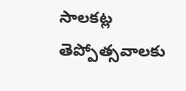సాలకట్ల తెప్పోత్సవాలకు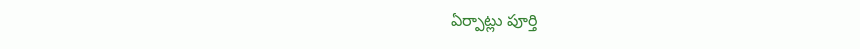ఏర్పాట్లు పూర్తి